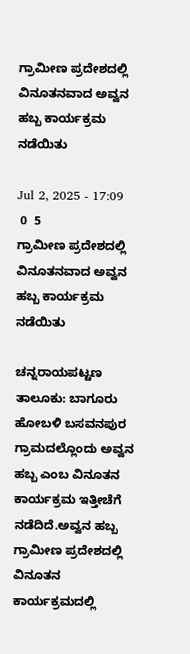ಗ್ರಾಮೀಣ ಪ್ರದೇಶದಲ್ಲಿ ವಿನೂತನವಾದ ಅವ್ವನ ಹಬ್ಬ ಕಾರ್ಯಕ್ರಮ ನಡೆಯಿತು

Jul 2, 2025 - 17:09
 0  5
ಗ್ರಾಮೀಣ ಪ್ರದೇಶದಲ್ಲಿ ವಿನೂತನವಾದ ಅವ್ವನ ಹಬ್ಬ ಕಾರ್ಯಕ್ರಮ ನಡೆಯಿತು

ಚನ್ನರಾಯಪಟ್ಟಣ ತಾಲೂಕು: ಬಾಗೂರು ಹೋಬಳಿ ಬಸವನಪುರ ಗ್ರಾಮದಲ್ಲೊಂದು ಅವ್ವನ ಹಬ್ಬ ಎಂಬ ವಿನೂತನ ಕಾರ್ಯಕ್ರಮ ಇತ್ತೀಚೆಗೆ ನಡೆದಿದೆ.ಅವ್ವನ ಹಬ್ಬ ಗ್ರಾಮೀಣ ಪ್ರದೇಶದಲ್ಲಿ ವಿನೂತನ ಕಾರ್ಯಕ್ರಮದಲ್ಲಿ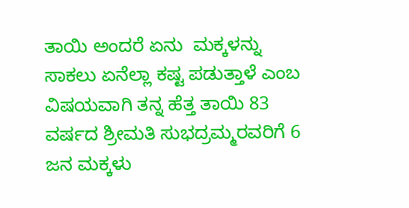ತಾಯಿ ಅಂದರೆ ಏನು  ಮಕ್ಕಳನ್ನು ಸಾಕಲು ಏನೆಲ್ಲಾ ಕಷ್ಟ ಪಡುತ್ತಾಳೆ ಎಂಬ ವಿಷಯವಾಗಿ ತನ್ನ ಹೆತ್ತ ತಾಯಿ 83 ವರ್ಷದ ಶ್ರೀಮತಿ ಸುಭದ್ರಮ್ಮರವರಿಗೆ 6 ಜನ ಮಕ್ಕಳು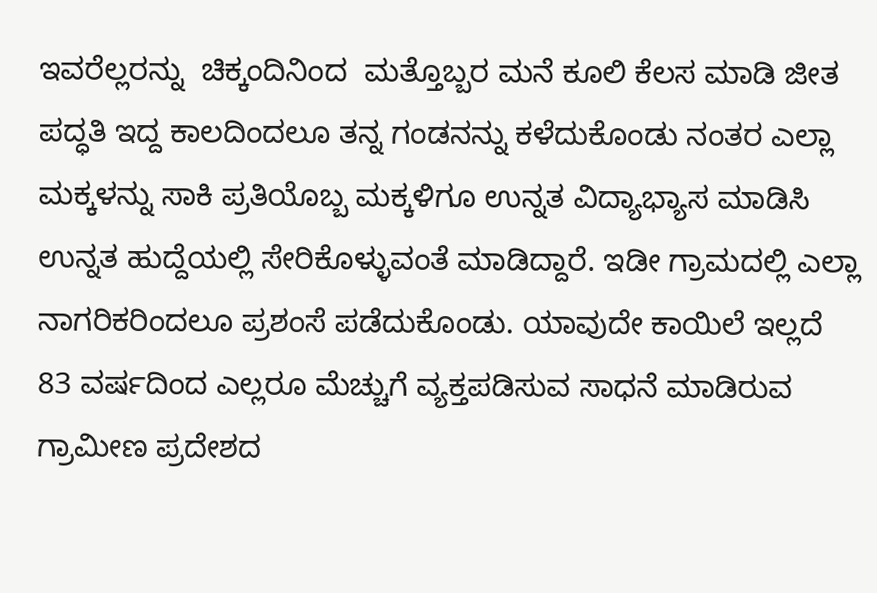ಇವರೆಲ್ಲರನ್ನು  ಚಿಕ್ಕಂದಿನಿಂದ  ಮತ್ತೊಬ್ಬರ ಮನೆ ಕೂಲಿ ಕೆಲಸ ಮಾಡಿ ಜೀತ ಪದ್ಧತಿ ಇದ್ದ ಕಾಲದಿಂದಲೂ ತನ್ನ ಗಂಡನನ್ನು ಕಳೆದುಕೊಂಡು ನಂತರ ಎಲ್ಲಾ ಮಕ್ಕಳನ್ನು ಸಾಕಿ ಪ್ರತಿಯೊಬ್ಬ ಮಕ್ಕಳಿಗೂ ಉನ್ನತ ವಿದ್ಯಾಭ್ಯಾಸ ಮಾಡಿಸಿ  ಉನ್ನತ ಹುದ್ದೆಯಲ್ಲಿ ಸೇರಿಕೊಳ್ಳುವಂತೆ ಮಾಡಿದ್ದಾರೆ. ಇಡೀ ಗ್ರಾಮದಲ್ಲಿ ಎಲ್ಲಾ ನಾಗರಿಕರಿಂದಲೂ ಪ್ರಶಂಸೆ ಪಡೆದುಕೊಂಡು. ಯಾವುದೇ ಕಾಯಿಲೆ ಇಲ್ಲದೆ 83 ವರ್ಷದಿಂದ ಎಲ್ಲರೂ ಮೆಚ್ಚುಗೆ ವ್ಯಕ್ತಪಡಿಸುವ ಸಾಧನೆ ಮಾಡಿರುವ ಗ್ರಾಮೀಣ ಪ್ರದೇಶದ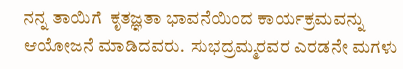ನನ್ನ ತಾಯಿಗೆ  ಕೃತಜ್ಞತಾ ಭಾವನೆಯಿಂದ ಕಾರ್ಯಕ್ರಮವನ್ನು ಆಯೋಜನೆ ಮಾಡಿದವರು.  ಸುಭದ್ರಮ್ಮರವರ ಎರಡನೇ ಮಗಳು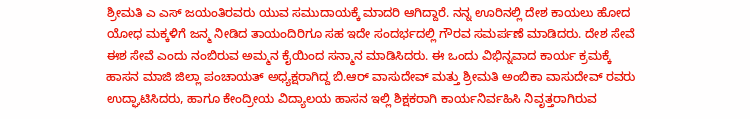ಶ್ರೀಮತಿ ಎ ಎಸ್ ಜಯಂತಿರವರು ಯುವ ಸಮುದಾಯಕ್ಕೆ ಮಾದರಿ ಆಗಿದ್ದಾರೆ. ನನ್ನ ಊರಿನಲ್ಲಿ ದೇಶ ಕಾಯಲು ಹೋದ ಯೋಧ ಮಕ್ಕಳಿಗೆ ಜನ್ಮ ನೀಡಿದ ತಾಯಂದಿರಿಗೂ ಸಹ ಇದೇ ಸಂದರ್ಭದಲ್ಲಿ ಗೌರವ ಸಮರ್ಪಣೆ ಮಾಡಿದರು. ದೇಶ ಸೇವೆ ಈಶ ಸೇವೆ ಎಂದು ನಂಬಿರುವ ಅಮ್ಮನ ಕೈಯಿಂದ ಸನ್ಮಾನ ಮಾಡಿಸಿದರು. ಈ ಒಂದು ವಿಭಿನ್ನವಾದ ಕಾರ್ಯ ಕ್ರಮಕ್ಕೆ ಹಾಸನ ಮಾಜಿ ಜಿಲ್ಲಾ ಪಂಚಾಯತ್ ಅಧ್ಯಕ್ಷರಾಗಿದ್ದ ಬಿ.ಆರ್ ವಾಸುದೇವ್ ಮತ್ತು ಶ್ರೀಮತಿ ಅಂಬಿಕಾ ವಾಸುದೇವ್ ರವರು ಉದ್ಘಾಟಿಸಿದರು, ಹಾಗೂ ಕೇಂದ್ರೀಯ ವಿದ್ಯಾಲಯ ಹಾಸನ ಇಲ್ಲಿ ಶಿಕ್ಷಕರಾಗಿ ಕಾರ್ಯನಿರ್ವಹಿಸಿ ನಿವೃತ್ತರಾಗಿರುವ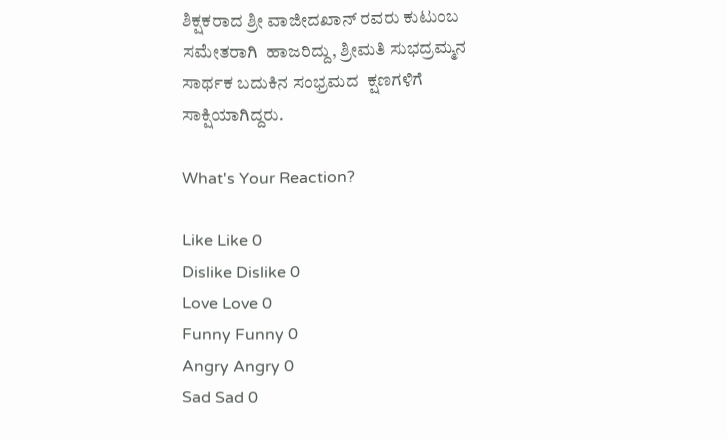ಶಿಕ್ಷಕರಾದ ಶ್ರೀ ವಾಜೀದಖಾನ್ ರವರು ಕುಟುಂಬ ಸಮೇತರಾಗಿ  ಹಾಜರಿದ್ದು, ಶ್ರೀಮತಿ ಸುಭದ್ರಮ್ಮನ ಸಾರ್ಥಕ ಬದುಕಿನ ಸಂಭ್ರಮದ  ಕ್ಷಣಗಳಿಗೆ ಸಾಕ್ಷಿಯಾಗಿದ್ದರು.

What's Your Reaction?

Like Like 0
Dislike Dislike 0
Love Love 0
Funny Funny 0
Angry Angry 0
Sad Sad 0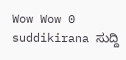Wow Wow 0
suddikirana ಸುದ್ದಿ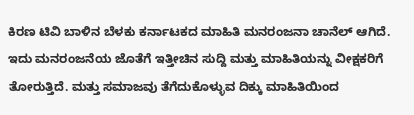ಕಿರಣ ಟಿವಿ ಬಾಳಿನ ಬೆಳಕು ಕರ್ನಾಟಕದ ಮಾಹಿತಿ ಮನರಂಜನಾ ಚಾನೆಲ್ ಆಗಿದೆ. ಇದು ಮನರಂಜನೆಯ ಜೊತೆಗೆ ಇತ್ತೀಚಿನ ಸುದ್ದಿ ಮತ್ತು ಮಾಹಿತಿಯನ್ನು ವೀಕ್ಷಕರಿಗೆ ತೋರುತ್ತಿದೆ. ಮತ್ತು ಸಮಾಜವು ತೆಗೆದುಕೊಳ್ಳುವ ದಿಕ್ಕು ಮಾಹಿತಿಯಿಂದ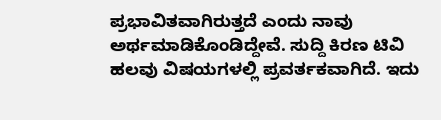ಪ್ರಭಾವಿತವಾಗಿರುತ್ತದೆ ಎಂದು ನಾವು ಅರ್ಥಮಾಡಿಕೊಂಡಿದ್ದೇವೆ. ಸುದ್ದಿ ಕಿರಣ ಟಿವಿ ಹಲವು ವಿಷಯಗಳಲ್ಲಿ ಪ್ರವರ್ತಕವಾಗಿದೆ. ಇದು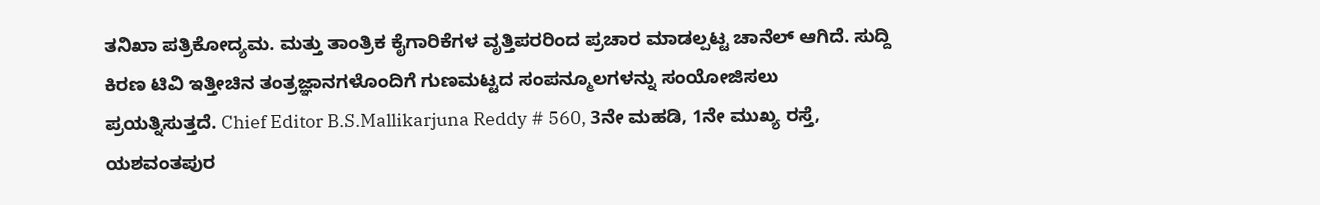ತನಿಖಾ ಪತ್ರಿಕೋದ್ಯಮ. ಮತ್ತು ತಾಂತ್ರಿಕ ಕೈಗಾರಿಕೆಗಳ ವೃತ್ತಿಪರರಿಂದ ಪ್ರಚಾರ ಮಾಡಲ್ಪಟ್ಟ ಚಾನೆಲ್ ಆಗಿದೆ. ಸುದ್ದಿ ಕಿರಣ ಟಿವಿ ಇತ್ತೀಚಿನ ತಂತ್ರಜ್ಞಾನಗಳೊಂದಿಗೆ ಗುಣಮಟ್ಟದ ಸಂಪನ್ಮೂಲಗಳನ್ನು ಸಂಯೋಜಿಸಲು ಪ್ರಯತ್ನಿಸುತ್ತದೆ. Chief Editor B.S.Mallikarjuna Reddy # 560, 3ನೇ ಮಹಡಿ, 1ನೇ ಮುಖ್ಯ ರಸ್ತೆ, ಯಶವಂತಪುರ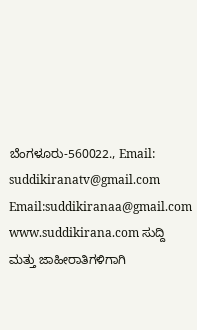ಬೆಂಗಳೂರು-560022., Email: suddikiranatv@gmail.com Email:suddikiranaa@gmail.com www.suddikirana.com ಸುದ್ದಿ ಮತ್ತು ಜಾಹೀರಾತಿಗಳಿಗಾಗಿ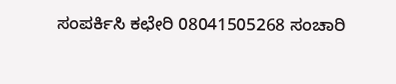ಸಂಪರ್ಕಿಸಿ ಕಛೇರಿ 08041505268 ಸಂಚಾರಿ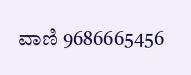ವಾಣಿ 9686665456